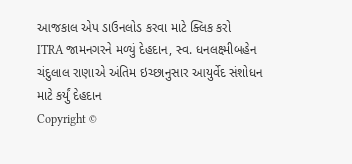આજકાલ એપ ડાઉનલોડ કરવા માટે ક્લિક કરો
ITRA જામનગરને મળ્યું દેહદાન, સ્વ. ધનલક્ષ્મીબહેન ચંદુલાલ રાણાએ અંતિમ ઇચ્છાનુસાર આયુર્વેદ સંશોધન માટે કર્યું દેહદાન
Copyright ©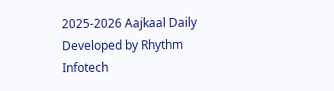2025-2026 Aajkaal Daily
Developed by Rhythm Infotech